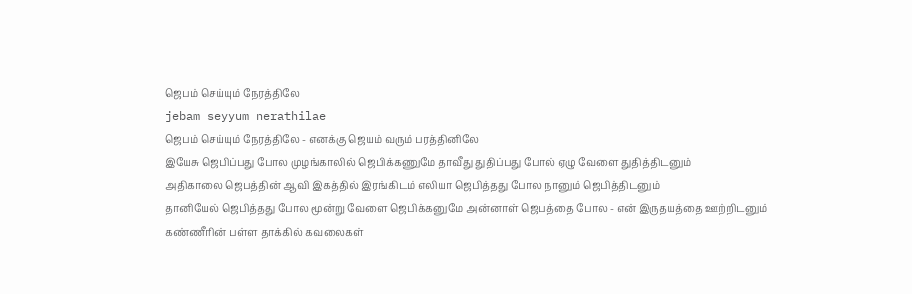ஜெபம் செய்யும் நேரத்திலே
jebam seyyum nerathilae
ஜெபம் செய்யும் நேரத்திலே - எனக்கு ஜெயம் வரும் பரத்தினிலே
இயேசு ஜெபிப்பது போல முழங்காலில் ஜெபிக்கணுமே தாவீது துதிப்பது போல் ஏழு வேளை துதித்திடனும்
அதிகாலை ஜெபத்தின் ஆவி இகத்தில் இரங்கிடம் எலியா ஜெபித்தது போல நானும் ஜெபித்திடனும்
தானியேல் ஜெபித்தது போல மூன்று வேளை ஜெபிக்கனுமே அன்னாள் ஜெபத்தை போல - என் இருதயத்தை ஊற்றிடனும்
கண்ணீரின் பள்ள தாக்கில் கவலைகள்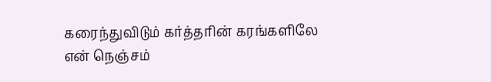கரைந்துவிடும் கர்த்தரின் கரங்களிலே என் நெஞ்சம்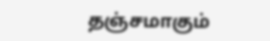தஞ்சமாகும்